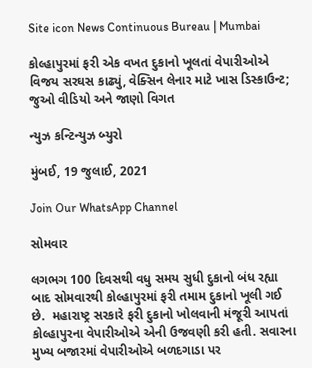Site icon News Continuous Bureau | Mumbai

કોલ્હાપુરમાં ફરી એક વખત દુકાનો ખૂલતાં વેપારીઓએ વિજય સરઘસ કાઢ્યું, વેક્સિન લેનાર માટે ખાસ ડિસ્કાઉન્ટ; જુઓ વીડિયો અને જાણો વિગત

ન્યુઝ કન્ટિન્યુઝ બ્યુરો

મુંબઈ, 19 જુલાઈ, 2021

Join Our WhatsApp Channel

સોમવાર

લગભગ 100 દિવસથી વધુ સમય સુધી દુકાનો બંધ રહ્યા બાદ સોમવારથી કોલ્હાપુરમાં ફરી તમામ દુકાનો ખૂલી ગઈ છે.  મહારાષ્ટ્ર સરકારે ફરી દુકાનો ખોલવાની મંજૂરી આપતાં કોલ્હાપુરના વેપારીઓએ એની ઉજવણી કરી હતી. સવારના મુખ્ય બજારમાં વેપારીઓએ બળદગાડા પર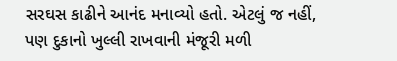સરઘસ કાઢીને આનંદ મનાવ્યો હતો. એટલું જ નહીં, પણ દુકાનો ખુલ્લી રાખવાની મંજૂરી મળી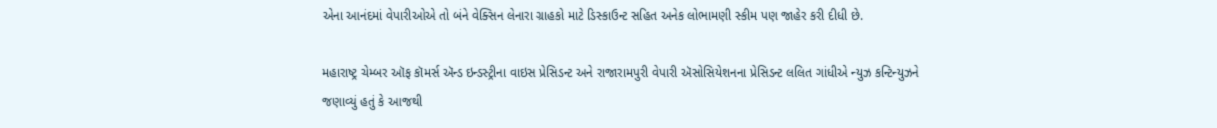એના આનંદમાં વેપારીઓએ તો બંને વેક્સિન લેનારા ગ્રાહકો માટે ડિસ્કાઉન્ટ સહિત અનેક લોભામણી સ્કીમ પણ જાહેર કરી દીધી છે.

મહારાષ્ટ્ર ચેમ્બર ઑફ કૉમર્સ ઍન્ડ ઇન્ડસ્ટ્રીના વાઇસ પ્રેસિડન્ટ અને રાજારામપુરી વેપારી ઍસોસિયેશનના પ્રેસિડન્ટ લલિત ગાંધીએ ન્યુઝ કન્ટિન્યુઝને જણાવ્યું હતું કે આજથી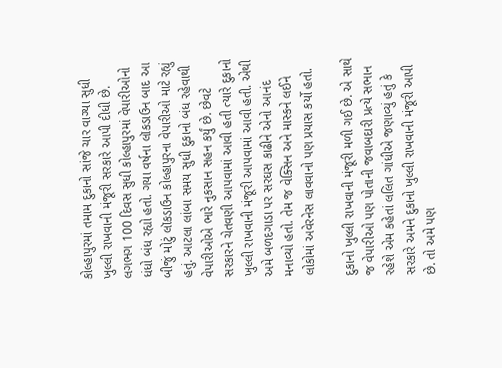કોલ્હાપુરમાં તમામ દુકાનો સાંજે ચાર વાગ્યા સુધી ખુલ્લી રાખવાની મંજૂરી સરકારે આપી દીધી છે. લગભગ 100 દિવસ સુધી કોલ્હાપુરમાં વેપારીઓનો ધંધો બંધ રહ્યો હતો. ગયા વર્ષના લૉકડાઉન બાદ આ બીજું મોટું લૉકડાઉન કોલ્હાપુરના વેપારીઓ માટે રહ્યું હતું. આટલા લાંબા સમય સુધી દુકાનો બંધ રહેવાથી વેપારીઓએ ભારે નુકસાન સહન કર્યું છે. છેવટે સરકારને ચેતવણી આપવામાં આવી હતી ત્યારે દુકાનો ખુલ્લી રાખવાની મંજૂરી આપવામાં આવી હતી. એથી અમે બળદગાડા પર સરઘસ કાઢીને એનો આનંદ મનાવ્યો હતો. તેમ જ વેક્સિન અને માસ્કને લઈને લોકોમાં અવેરનેસ લાવવાનો પણ પ્રયાસ કર્યો હતો.

દુકાનો ખુલ્લી રાખવાની મંજૂરી મળી ગઈ છે. એ સાથે જ વેપારીઓ પણ પોતાની જવાબદારી પ્રત્યે સભાન રહેશે એમ કહેતાં લલિત ગાંધીએ જણાવ્યું હતું કે સરકારે અમને દુકાનો ખુલ્લી રાખવાની મંજૂરી આપી છે. તો અમે પણ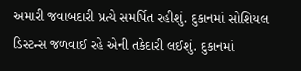અમારી જવાબદારી પ્રત્યે સમર્પિત રહીશું. દુકાનમાં સોશિયલ ડિસ્ટન્સ જળવાઈ રહે એની તકેદારી લઈશું. દુકાનમાં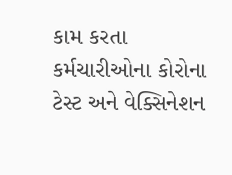કામ કરતા કર્મચારીઓના કોરોના ટેસ્ટ અને વેક્સિનેશન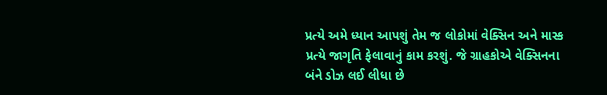પ્રત્યે અમે ધ્યાન આપશું તેમ જ લોકોમાં વેક્સિન અને માસ્ક પ્રત્યે જાગૃતિ ફેલાવાનું કામ કરશું. જે ગ્રાહકોએ વેક્સિનના બંને ડોઝ લઈ લીધા છે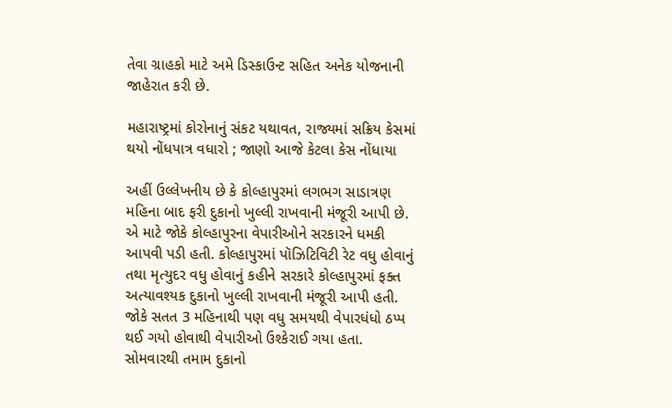તેવા ગ્રાહકો માટે અમે ડિસ્કાઉન્ટ સહિત અનેક યોજનાની જાહેરાત કરી છે.

મહારાષ્ટ્રમાં કોરોનાનું સંકટ યથાવત, રાજ્યમાં સક્રિય કેસમાં થયો નોંધપાત્ર વધારો ; જાણો આજે કેટલા કેસ નોંધાયા

અહીં ઉલ્લેખનીય છે કે કોલ્હાપુરમાં લગભગ સાડાત્રણ મહિના બાદ ફરી દુકાનો ખુલ્લી રાખવાની મંજૂરી આપી છે. એ માટે જોકે કોલ્હાપુરના વેપારીઓને સરકારને ધમકી આપવી પડી હતી. કોલ્હાપુરમાં પૉઝિટિવિટી રેટ વધુ હોવાનું તથા મૃત્યુદર વધુ હોવાનું કહીને સરકારે કોલ્હાપુરમાં ફક્ત અત્યાવશ્યક દુકાનો ખુલ્લી રાખવાની મંજૂરી આપી હતી. જોકે સતત 3 મહિનાથી પણ વધુ સમયથી વેપારધંધો ઠપ્પ થઈ ગયો હોવાથી વેપારીઓ ઉશ્કેરાઈ ગયા હતા. સોમવારથી તમામ દુકાનો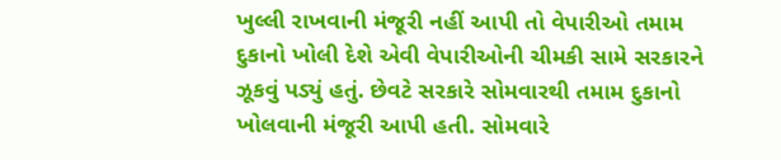ખુલ્લી રાખવાની મંજૂરી નહીં આપી તો વેપારીઓ તમામ દુકાનો ખોલી દેશે એવી વેપારીઓની ચીમકી સામે સરકારને ઝૂકવું પડ્યું હતું. છેવટે સરકારે સોમવારથી તમામ દુકાનો ખોલવાની મંજૂરી આપી હતી. સોમવારે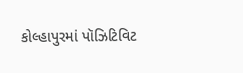કોલ્હાપુરમાં પૉઝિટિવિટ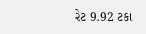રેટ 9.92 ટકા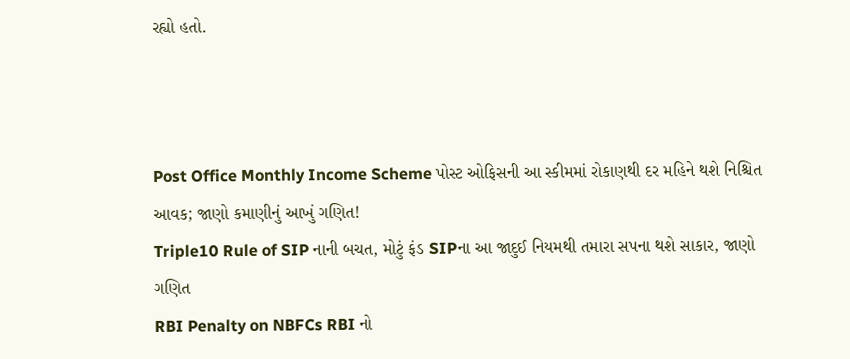રહ્યો હતો.



Post Office Monthly Income Scheme પોસ્ટ ઓફિસની આ સ્કીમમાં રોકાણથી દર મહિને થશે નિશ્ચિત આવક; જાણો કમાણીનું આખું ગણિત!
Triple10 Rule of SIP નાની બચત, મોટું ફંડ SIPના આ જાદુઈ નિયમથી તમારા સપના થશે સાકાર, જાણો ગણિત
RBI Penalty on NBFCs RBI નો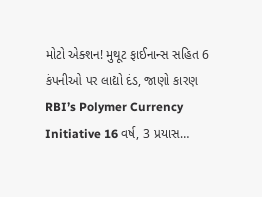મોટો એક્શન! મુથૂટ ફાઈનાન્સ સહિત 6 કંપનીઓ પર લાદ્યો દંડ, જાણો કારણ
RBI’s Polymer Currency Initiative 16 વર્ષ, 3 પ્રયાસ…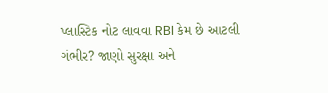પ્લાસ્ટિક નોટ લાવવા RBI કેમ છે આટલી ગંભીર? જાણો સુરક્ષા અને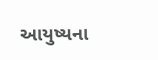આયુષ્યના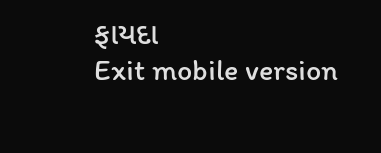ફાયદા
Exit mobile version